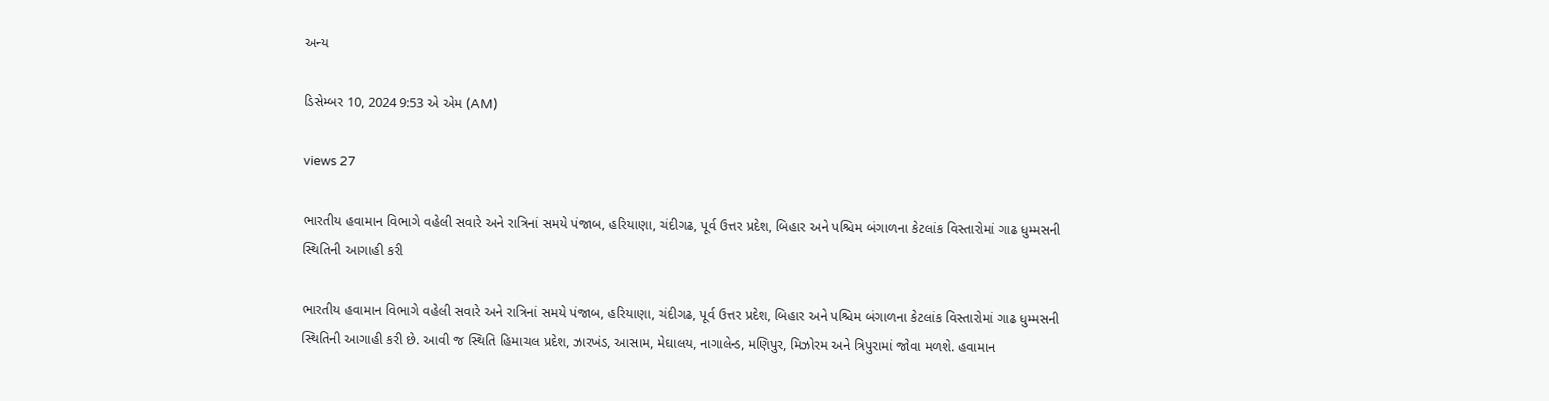અન્ય

ડિસેમ્બર 10, 2024 9:53 એ એમ (AM)

views 27

ભારતીય હવામાન વિભાગે વહેલી સવારે અને રાત્રિનાં સમયે પંજાબ, હરિયાણા, ચંદીગઢ, પૂર્વ ઉત્તર પ્રદેશ, બિહાર અને પશ્ચિમ બંગાળના કેટલાંક વિસ્તારોમાં ગાઢ ધુમ્મસની સ્થિતિની આગાહી કરી

ભારતીય હવામાન વિભાગે વહેલી સવારે અને રાત્રિનાં સમયે પંજાબ, હરિયાણા, ચંદીગઢ, પૂર્વ ઉત્તર પ્રદેશ, બિહાર અને પશ્ચિમ બંગાળના કેટલાંક વિસ્તારોમાં ગાઢ ધુમ્મસની સ્થિતિની આગાહી કરી છે. આવી જ સ્થિતિ હિમાચલ પ્રદેશ, ઝારખંડ, આસામ, મેઘાલય, નાગાલેન્ડ, મણિપુર, મિઝોરમ અને ત્રિપુરામાં જોવા મળશે. હવામાન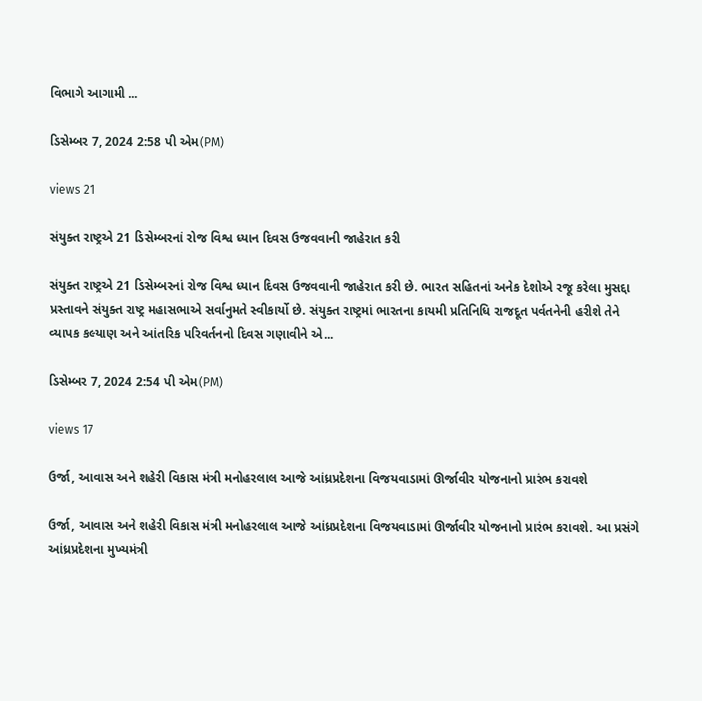વિભાગે આગામી ...

ડિસેમ્બર 7, 2024 2:58 પી એમ(PM)

views 21

સંયુક્ત રાષ્ટ્રએ 21 ડિસેમ્બરનાં રોજ વિશ્વ ધ્યાન દિવસ ઉજવવાની જાહેરાત કરી

સંયુક્ત રાષ્ટ્રએ 21 ડિસેમ્બરનાં રોજ વિશ્વ ધ્યાન દિવસ ઉજવવાની જાહેરાત કરી છે. ભારત સહિતનાં અનેક દેશોએ રજૂ કરેલા મુસદ્દા પ્રસ્તાવને સંયુક્ત રાષ્ટ્ર મહાસભાએ સર્વાનુમતે સ્વીકાર્યો છે. સંયુક્ત રાષ્ટ્રમાં ભારતના કાયમી પ્રતિનિધિ રાજદૂત પર્વતનેની હરીશે તેને વ્યાપક કલ્યાણ અને આંતરિક પરિવર્તનનો દિવસ ગણાવીને એ...

ડિસેમ્બર 7, 2024 2:54 પી એમ(PM)

views 17

ઉર્જા, આવાસ અને શહેરી વિકાસ મંત્રી મનોહરલાલ આજે આંધ્રપ્રદેશના વિજયવાડામાં ઊર્જાવીર યોજનાનો પ્રારંભ કરાવશે

ઉર્જા, આવાસ અને શહેરી વિકાસ મંત્રી મનોહરલાલ આજે આંધ્રપ્રદેશના વિજયવાડામાં ઊર્જાવીર યોજનાનો પ્રારંભ કરાવશે. આ પ્રસંગે આંધ્રપ્રદેશના મુખ્યમંત્રી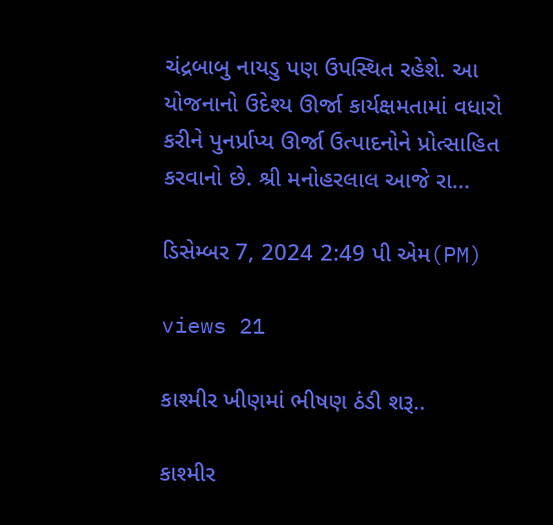ચંદ્રબાબુ નાયડુ પણ ઉપસ્થિત રહેશે. આ યોજનાનો ઉદેશ્ય ઊર્જા કાર્યક્ષમતામાં વધારો કરીને પુનર્પ્રાપ્ય ઊર્જા ઉત્પાદનોને પ્રોત્સાહિત કરવાનો છે. શ્રી મનોહરલાલ આજે રા...

ડિસેમ્બર 7, 2024 2:49 પી એમ(PM)

views 21

કાશ્મીર ખીણમાં ભીષણ ઠંડી શરૂ..

કાશ્મીર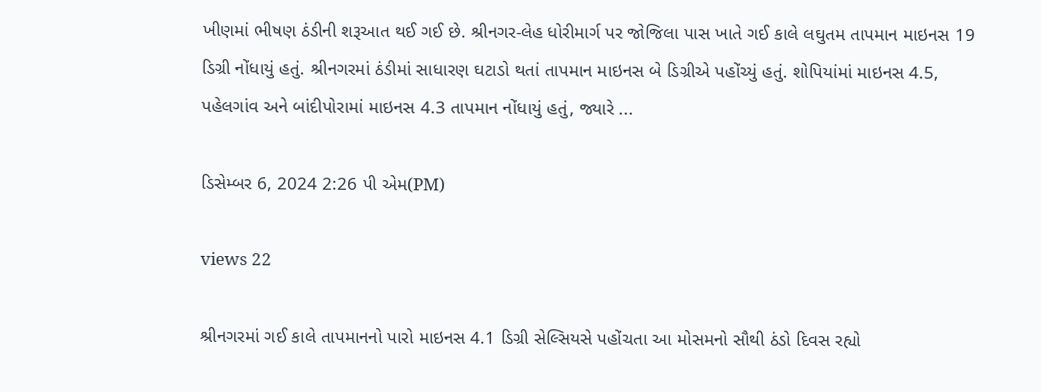ખીણમાં ભીષણ ઠંડીની શરૂઆત થઈ ગઈ છે. શ્રીનગર-લેહ ધોરીમાર્ગ પર જોજિલા પાસ ખાતે ગઈ કાલે લઘુતમ તાપમાન માઇનસ 19 ડિગ્રી નોંધાયું હતું. શ્રીનગરમાં ઠંડીમાં સાધારણ ઘટાડો થતાં તાપમાન માઇનસ બે ડિગ્રીએ પહોંચ્યું હતું. શોપિયાંમાં માઇનસ 4.5, પહેલગાંવ અને બાંદીપોરામાં માઇનસ 4.3 તાપમાન નોંધાયું હતું, જ્યારે ...

ડિસેમ્બર 6, 2024 2:26 પી એમ(PM)

views 22

શ્રીનગરમાં ગઈ કાલે તાપમાનનો પારો માઇનસ 4.1 ડિગ્રી સેલ્સિયસે પહોંચતા આ મોસમનો સૌથી ઠંડો દિવસ રહ્યો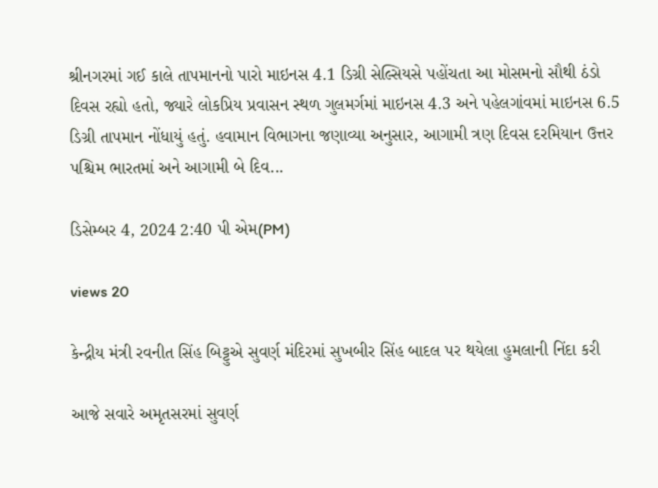શ્રીનગરમાં ગઈ કાલે તાપમાનનો પારો માઇનસ 4.1 ડિગ્રી સેલ્સિયસે પહોંચતા આ મોસમનો સૌથી ઠંડો દિવસ રહ્યો હતો, જ્યારે લોકપ્રિય પ્રવાસન સ્થળ ગુલમર્ગમાં માઇનસ 4.3 અને પહેલગાંવમાં માઇનસ 6.5 ડિગ્રી તાપમાન નોંધાયું હતું. હવામાન વિભાગના જણાવ્યા અનુસાર, આગામી ત્રણ દિવસ દરમિયાન ઉત્તર પશ્ચિમ ભારતમાં અને આગામી બે દિવ...

ડિસેમ્બર 4, 2024 2:40 પી એમ(PM)

views 20

કેન્દ્રીય મંત્રી રવનીત સિંહ બિટ્ટુએ સુવર્ણ મંદિરમાં સુખબીર સિંહ બાદલ પર થયેલા હુમલાની નિંદા કરી

આજે સવારે અમૃતસરમાં સુવર્ણ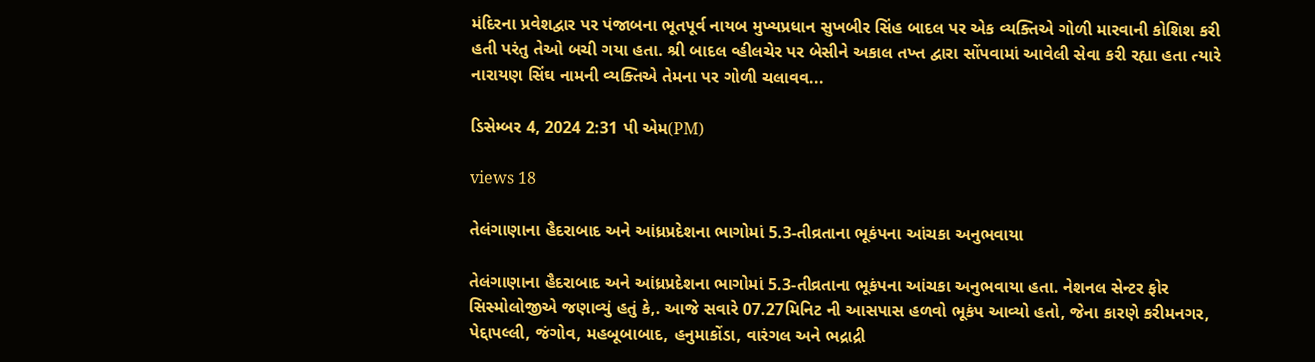મંદિરના પ્રવેશદ્વાર પર પંજાબના ભૂતપૂર્વ નાયબ મુખ્યપ્રધાન સુખબીર સિંહ બાદલ પર એક વ્યક્તિએ ગોળી મારવાની કોશિશ કરી હતી પરંતુ તેઓ બચી ગયા હતા. શ્રી બાદલ વ્હીલચેર પર બેસીને અકાલ તખ્ત દ્વારા સોંપવામાં આવેલી સેવા કરી રહ્યા હતા ત્યારે નારાયણ સિંઘ નામની વ્યક્તિએ તેમના પર ગોળી ચલાવવ...

ડિસેમ્બર 4, 2024 2:31 પી એમ(PM)

views 18

તેલંગાણાના હૈદરાબાદ અને આંધ્રપ્રદેશના ભાગોમાં 5.3-તીવ્રતાના ભૂકંપના આંચકા અનુભવાયા

તેલંગાણાના હૈદરાબાદ અને આંધ્રપ્રદેશના ભાગોમાં 5.3-તીવ્રતાના ભૂકંપના આંચકા અનુભવાયા હતા. નેશનલ સેન્ટર ફોર સિસ્મોલોજીએ જણાવ્યું હતું કે,. આજે સવારે 07.27મિનિટ ની આસપાસ હળવો ભૂકંપ આવ્યો હતો, જેના કારણે કરીમનગર, પેદ્દાપલ્લી, જંગોવ, મહબૂબાબાદ, હનુમાકોંડા, વારંગલ અને ભદ્રાદ્રી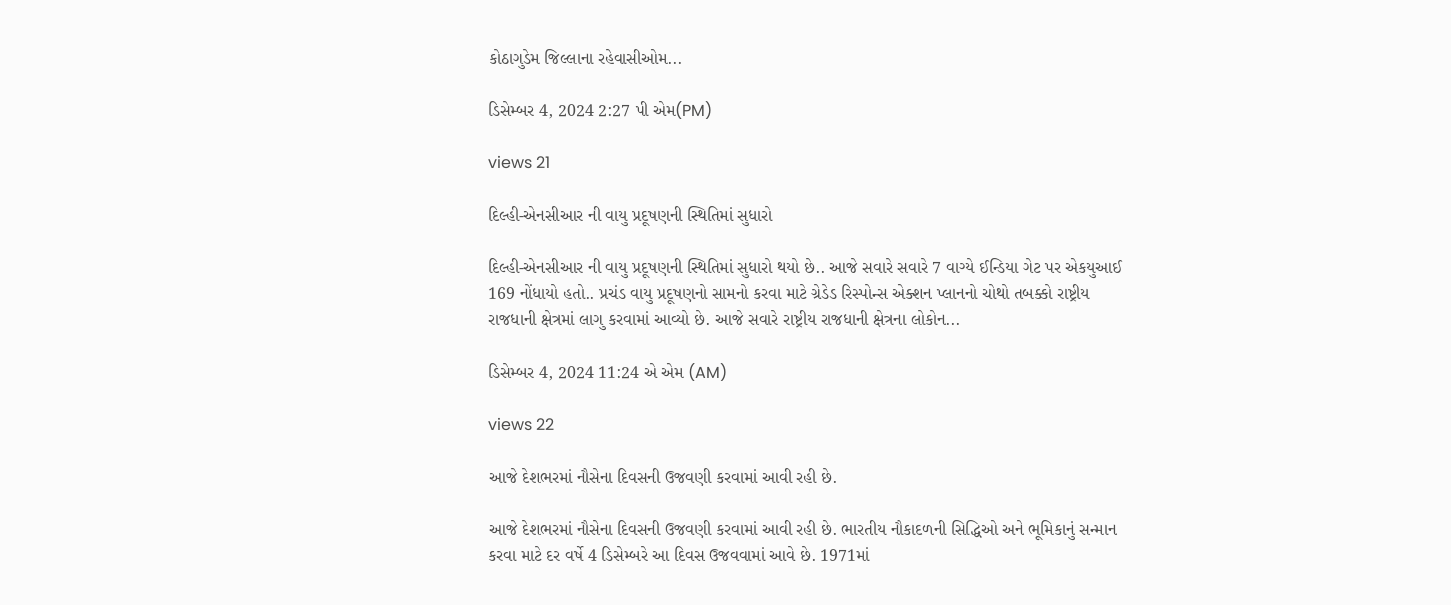કોઠાગુડેમ જિલ્લાના રહેવાસીઓમ...

ડિસેમ્બર 4, 2024 2:27 પી એમ(PM)

views 21

દિલ્હી-એનસીઆર ની વાયુ પ્રદૂષણની સ્થિતિમાં સુધારો

દિલ્હી-એનસીઆર ની વાયુ પ્રદૂષણની સ્થિતિમાં સુધારો થયો છે.. આજે સવારે સવારે 7 વાગ્યે ઈન્ડિયા ગેટ પર એકયુઆઈ 169 નોંધાયો હતો.. પ્રચંડ વાયુ પ્રદૂષણનો સામનો કરવા માટે ગ્રેડેડ રિસ્પોન્સ એક્શન પ્લાનનો ચોથો તબક્કો રાષ્ટ્રીય રાજધાની ક્ષેત્રમાં લાગુ કરવામાં આવ્યો છે. આજે સવારે રાષ્ટ્રીય રાજધાની ક્ષેત્રના લોકોન...

ડિસેમ્બર 4, 2024 11:24 એ એમ (AM)

views 22

આજે દેશભરમાં નૌસેના દિવસની ઉજવણી કરવામાં આવી રહી છે.

આજે દેશભરમાં નૌસેના દિવસની ઉજવણી કરવામાં આવી રહી છે. ભારતીય નૌકાદળની સિદ્ધિઓ અને ભૂમિકાનું સન્માન કરવા માટે દર વર્ષે 4 ડિસેમ્બરે આ દિવસ ઉજવવામાં આવે છે. 1971માં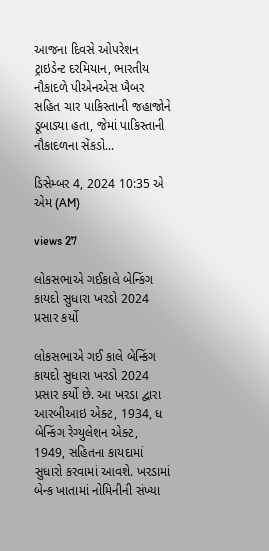આજના દિવસે ઓપરેશન ટ્રાઇડેન્ટ દરમિયાન, ભારતીય નૌકાદળે પીએનએસ ખૈબર સહિત ચાર પાકિસ્તાની જહાજોને ડૂબાડ્યા હતા, જેમાં પાકિસ્તાની નૌકાદળના સેંકડો...

ડિસેમ્બર 4, 2024 10:35 એ એમ (AM)

views 27

લોકસભાએ ગઈકાલે બેન્કિંગ કાયદો સુધારા ખરડો 2024 પ્રસાર કર્યો

લોકસભાએ ગઈ કાલે બેન્કિંગ કાયદો સુધારા ખરડો 2024 પ્રસાર કર્યો છે. આ ખરડા દ્વારા આરબીઆઇ એક્ટ, 1934, ધ બેન્કિંગ રેગ્યુલેશન એક્ટ, 1949, સહિતના કાયદામાં સુધારો કરવામાં આવશે. ખરડામાં બેન્ક ખાતામાં નોમિનીની સંખ્યા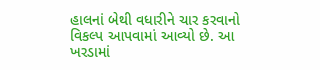હાલનાં બેથી વધારીને ચાર કરવાનો વિકલ્પ આપવામાં આવ્યો છે. આ ખરડામાં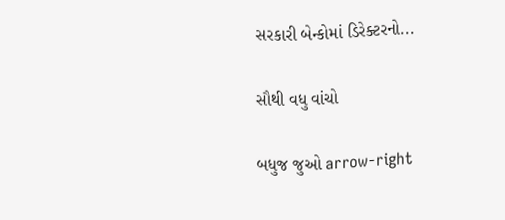સરકારી બેન્કોમાં ડિરેક્ટરનો...

સૌથી વધુ વાંચો

બધુજ જુઓ arrow-right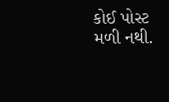કોઈ પોસ્ટ મળી નથી.